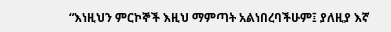“እነዚህን ምርኮኞች እዚህ ማምጣት አልነበረባችሁም፤ ያለዚያ እኛ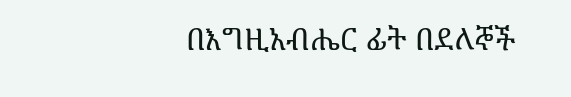በእግዚአብሔር ፊት በደለኞች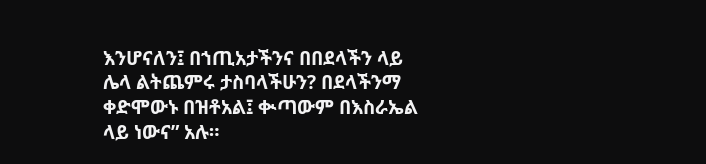እንሆናለን፤ በኀጢአታችንና በበደላችን ላይ ሌላ ልትጨምሩ ታስባላችሁን? በደላችንማ ቀድሞውኑ በዝቶአል፤ ቊጣውም በእስራኤል ላይ ነውና” አሉ።